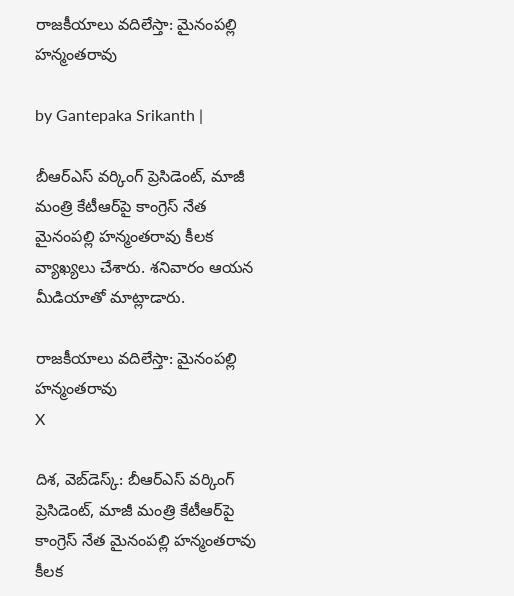రాజకీయాలు వదిలేస్తా: మైనంపల్లి హన్మంతరావు

by Gantepaka Srikanth |

బీఆర్ఎస్ వర్కింగ్ ప్రెసిడెంట్, మాజీ మంత్రి కేటీఆర్‌పై కాంగ్రెస్ నేత మైనంపల్లి హన్మంతరావు కీలక వ్యాఖ్యలు చేశారు. శనివారం ఆయన మీడియాతో మాట్లాడారు.

రాజకీయాలు వదిలేస్తా: మైనంపల్లి హన్మంతరావు
X

దిశ, వెబ్‌డెస్క్: బీఆర్ఎస్ వర్కింగ్ ప్రెసిడెంట్, మాజీ మంత్రి కేటీఆర్‌పై కాంగ్రెస్ నేత మైనంపల్లి హన్మంతరావు కీలక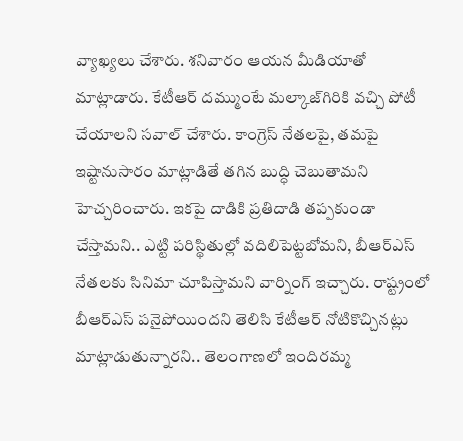వ్యాఖ్యలు చేశారు. శనివారం ఆయన మీడియాతో మాట్లాడారు. కేటీఆర్ దమ్ముంటే మల్కాజ్‌గిరికి వచ్చి పోటీ చేయాలని సవాల్ చేశారు. కాంగ్రెస్ నేతలపై, తమపై ఇష్టానుసారం మాట్లాడితే తగిన బుద్ధి చెబుతామని హెచ్చరించారు. ఇకపై దాడికి ప్రతిదాడి తప్పకుండా చేస్తామని.. ఎట్టి పరిస్థితుల్లో వదిలిపెట్టబోమని, బీఆర్ఎస్‌ నేతలకు సినిమా చూపిస్తామని వార్నింగ్ ఇచ్చారు. రాష్ట్రంలో బీఆర్ఎస్‌ పనైపోయిందని తెలిసి కేటీఆర్ నోటికొచ్చినట్లు మాట్లాడుతున్నారని.. తెలంగాణలో ఇందిరమ్మ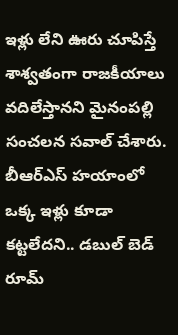ఇళ్లు లేని ఊరు చూపిస్తే శాశ్వతంగా రాజకీయాలు వదిలేస్తానని మైనంపల్లి సంచలన సవాల్ చేశారు. బీఆర్ఎస్ హయాంలో ఒక్క ఇళ్లు కూడా కట్టలేదని.. డబుల్ బెడ్ రూమ్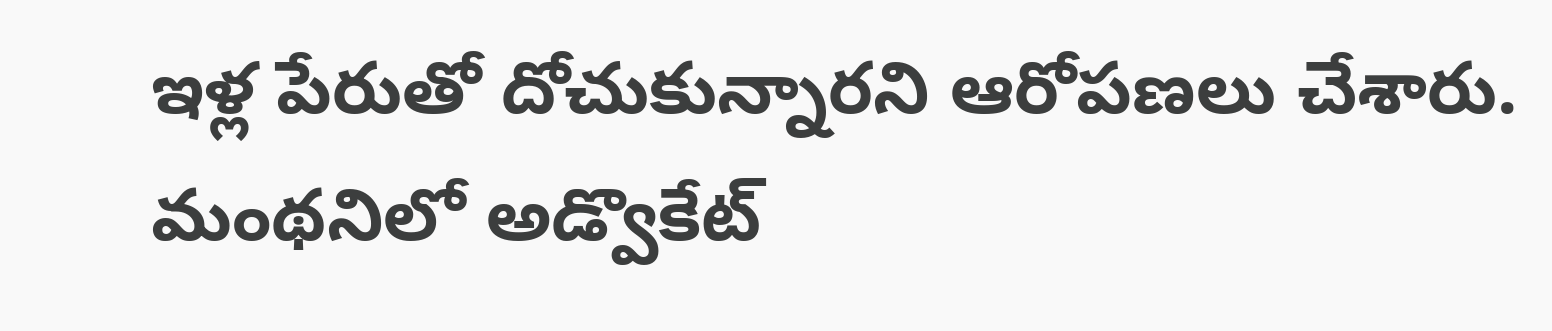ఇళ్ల పేరుతో దోచుకున్నారని ఆరోపణలు చేశారు. మంథనిలో అడ్వొకేట్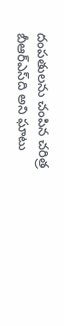దంపతులను చంపిన చరిత్ర బీఆర్ఎస్‌ది అని ఘాటు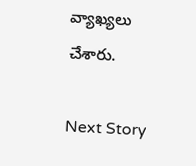వ్యాఖ్యలు చేశారు.

Next Story